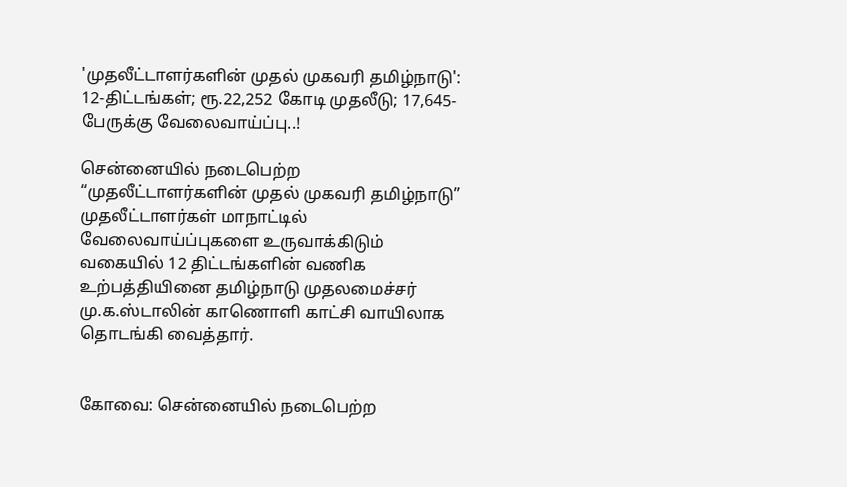'முதலீட்டாளர்களின்‌ முதல்‌ முகவரி தமிழ்நாடு': 12-திட்டங்கள்; ரூ.22,252 கோடி முதலீடு; 17,645-பேருக்கு வேலைவாய்ப்பு..!

சென்னையில்‌ நடைபெற்ற “முதலீட்டாளர்களின்‌ முதல்‌ முகவரி தமிழ்நாடு” முதலீட்டாளர்கள்‌ மாநாட்டில்‌ வேலைவாய்ப்புகளை உருவாக்கிடும்‌ வகையில்‌ 12 திட்டங்களின்‌ வணிக உற்பத்தியினை தமிழ்நாடு முதலமைச்சர்‌ மு.க.ஸ்டாலின்‌ காணொளி காட்சி வாயிலாக தொடங்கி வைத்தார்‌.


கோவை: சென்னையில்‌ நடைபெற்ற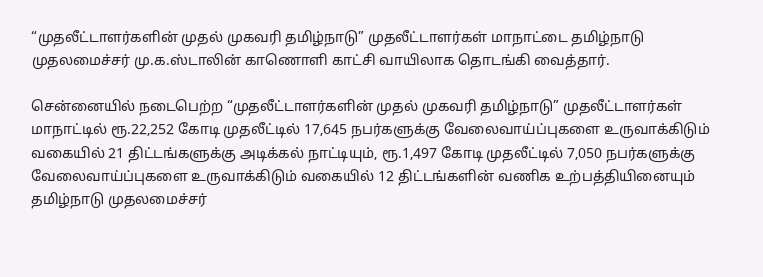“முதலீட்டாளர்களின்‌ முதல்‌ முகவரி தமிழ்நாடு” முதலீட்டாளர்கள்‌ மாநாட்டை தமிழ்நாடு முதலமைச்சர்‌ மு.க.ஸ்டாலின்‌ காணொளி காட்சி வாயிலாக தொடங்கி வைத்தார்‌.

சென்னையில்‌ நடைபெற்ற “முதலீட்டாளர்களின்‌ முதல்‌ முகவரி தமிழ்நாடு” முதலீட்டாளர்கள்‌ மாநாட்டில்‌ ரூ.22,252 கோடி முதலீட்டில்‌ 17,645 நபர்களுக்கு வேலைவாய்ப்புகளை உருவாக்கிடும்‌ வகையில்‌ 21 திட்டங்களுக்கு அடிக்கல்‌ நாட்டியும்‌, ரூ.1,497 கோடி முதலீட்டில்‌ 7,050 நபர்களுக்கு வேலைவாய்ப்புகளை உருவாக்கிடும்‌ வகையில்‌ 12 திட்டங்களின்‌ வணிக உற்பத்தியினையும்‌ தமிழ்நாடு முதலமைச்சர்‌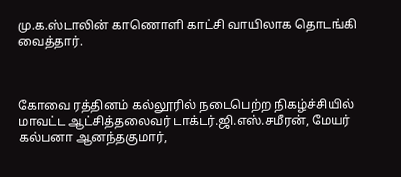மு.க.ஸ்டாலின்‌ காணொளி காட்சி வாயிலாக தொடங்கி வைத்தார்‌.



கோவை ரத்தினம்‌ கல்லூரில்‌ நடைபெற்ற நிகழ்ச்சியில்‌ மாவட்ட ஆட்சித்தலைவர்‌ டாக்டர்‌.ஜி.எஸ்‌.சமீரன்‌, மேயர்‌ கல்பனா ஆனந்தகுமார்‌,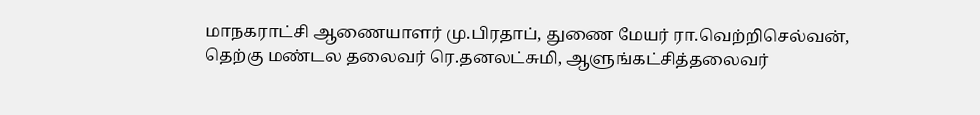மாநகராட்சி ஆணையாளர்‌ மு.பிரதாப்‌, துணை மேயர்‌ ரா.வெற்றிசெல்வன்‌‌, தெற்கு மண்டல தலைவர்‌ ரெ.தனலட்சுமி, ஆளுங்கட்சித்தலைவர்‌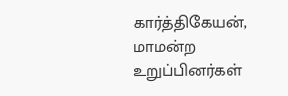கார்த்திகேயன்‌, மாமன்ற உறுப்பினர்கள்‌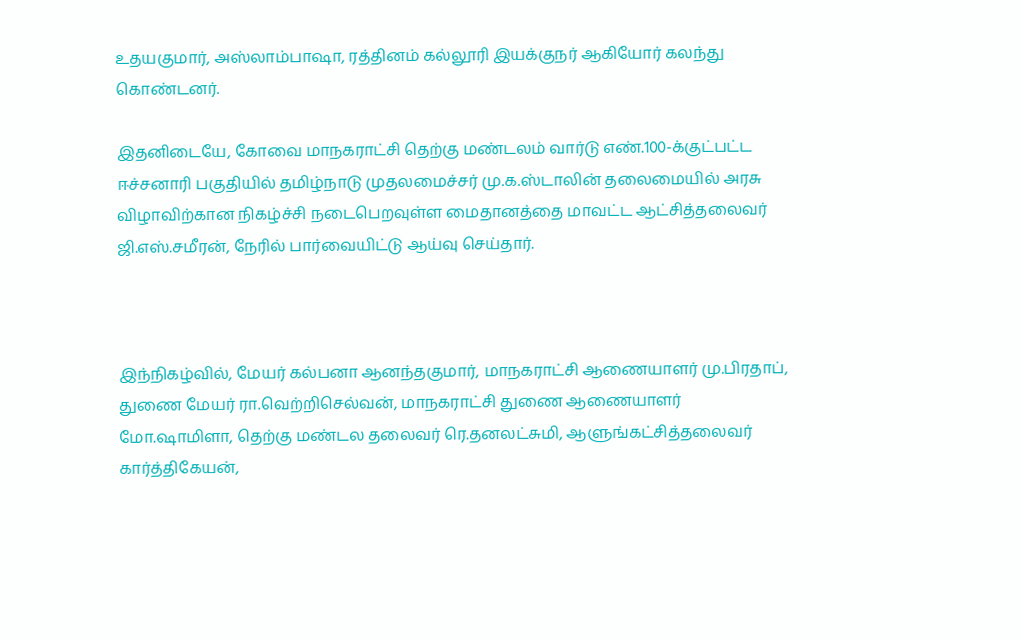உதயகுமார்‌, அஸ்லாம்பாஷா, ரத்தினம்‌ கல்லூரி இயக்குநர்‌ ஆகியோர்‌ கலந்து கொண்டனர்‌.

இதனிடையே, கோவை‌ மாநகராட்சி தெற்கு மண்டலம்‌ வார்டு எண்‌.100-க்குட்பட்ட ஈச்சனாரி பகுதியில்‌ தமிழ்நாடு முதலமைச்சர்‌ மு.க.ஸ்டாலின்‌ தலைமையில்‌ அரசு விழாவிற்கான நிகழ்ச்சி நடைபெறவுள்ள மைதானத்தை மாவட்ட ஆட்சித்தலைவர்‌ ஜி.எஸ்‌.சமீரன்‌‌, நேரில்‌ பார்வையிட்டு ஆய்வு செய்தார்.



இந்நிகழ்வில், மேயர்‌ கல்பனா ஆனந்தகுமார்‌‌, மாநகராட்சி ஆணையாளர்‌ மு.பிரதாப்‌‌, துணை மேயர்‌ ரா.வெற்றிசெல்வன்‌‌, மாநகராட்சி துணை ஆணையாளர்‌ மோ.ஷாமிளா, தெற்கு மண்டல தலைவர்‌ ரெ.தனலட்சுமி, ஆளுங்கட்சித்தலைவர்‌ கார்த்திகேயன்‌,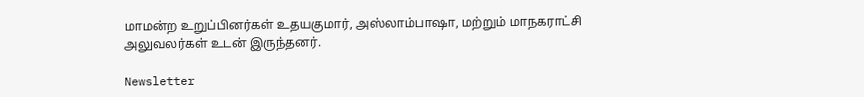மாமன்ற உறுப்பினர்கள்‌ உதயகுமார்‌, அஸ்லாம்பாஷா, மற்றும்‌ மாநகராட்சி அலுவலர்கள்‌ உடன்‌ இருந்தனர்.

Newsletter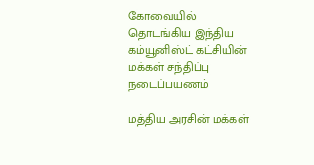கோவையில் தொடங்கிய இந்திய கம்யூனிஸ்ட் கட்சியின் மக்கள் சந்திப்பு நடைப்பயணம்

மத்திய அரசின் மக்கள்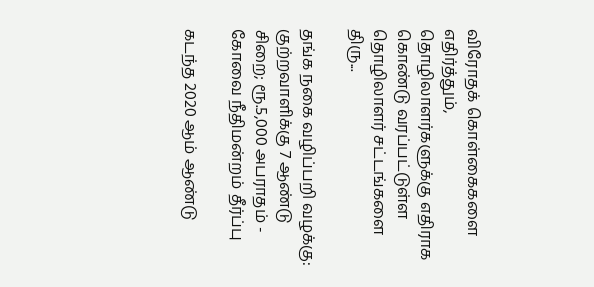விரோதக் கொள்கைகளை எதிர்த்தும், தொழிலாளர்களுக்கு எதிராக கொண்டு வரப்பட்டுள்ள தொழிலாளர் சட்டங்களை திரு...

தங்க நகை வழிப்பறி வழக்கு: குற்றவாளிக்கு 7 ஆண்டு சிறை; ரூ.5,000 அபராதம் - கோவை நீதிமன்றம் தீர்ப்பு

கடந்த 2020 ஆம் ஆண்டு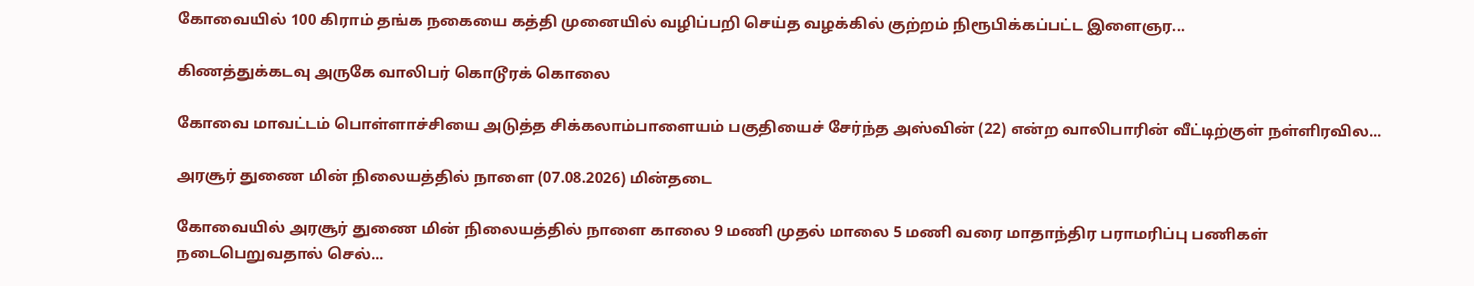கோவையில் 100 கிராம் தங்க நகையை கத்தி முனையில் வழிப்பறி செய்த வழக்கில் குற்றம் நிரூபிக்கப்பட்ட இளைஞர...

கிணத்துக்கடவு அருகே வாலிபர் கொடூரக் கொலை

கோவை மாவட்டம் பொள்ளாச்சியை அடுத்த சிக்கலாம்பாளையம் பகுதியைச் சேர்ந்த அஸ்வின் (22) என்ற வாலிபாரின் வீட்டிற்குள் நள்ளிரவில...

அரசூர் துணை மின் நிலையத்தில் நாளை (07.08.2026) மின்தடை

கோவையில் அரசூர் துணை மின் நிலையத்தில் நாளை காலை 9 மணி முதல் மாலை 5 மணி வரை மாதாந்திர பராமரிப்பு பணிகள் நடைபெறுவதால் செல்...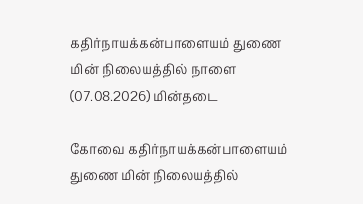கதிர்நாயக்கன்பாளையம் துணை மின் நிலையத்தில் நாளை (07.08.2026) மின்தடை

கோவை கதிர்நாயக்கன்பாளையம் துணை மின் நிலையத்தில்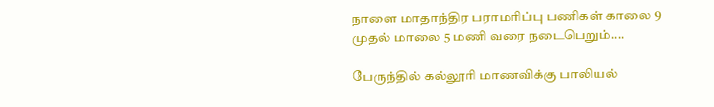நாளை மாதாந்திர பராமரிப்பு பணிகள் காலை 9 முதல் மாலை 5 மணி வரை நடைபெறும்....

பேருந்தில் கல்லூரி மாணவிக்கு பாலியல்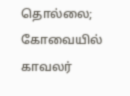தொல்லை; கோவையில் காவலர்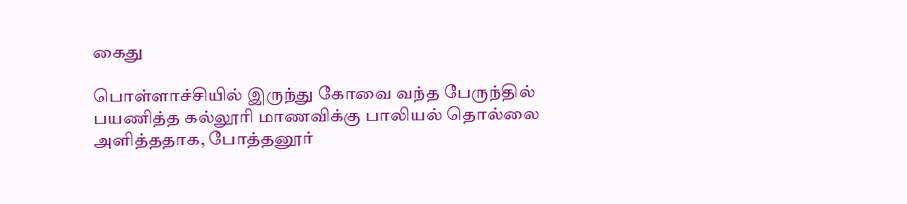கைது

பொள்ளாச்சியில் இருந்து கோவை வந்த பேருந்தில் பயணித்த கல்லூரி மாணவிக்கு பாலியல் தொல்லை அளித்ததாக, போத்தனூர்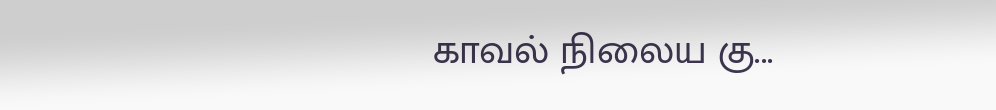காவல் நிலைய கு...